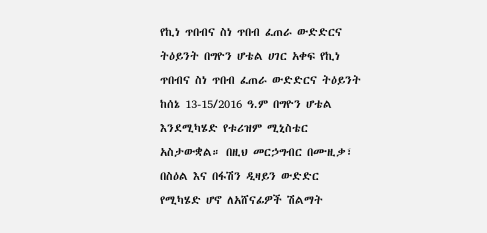የኪነ ጥበብና ስነ ጥበብ ፈጠራ ውድድርና ትዕይንት በግዮን ሆቴል ሀገር አቀፍ የኪነ ጥበብና ስነ ጥበብ ፈጠራ ውድድርና ትዕይንት ከሰኔ 13-15/2016 ዓ.ም በግዮን ሆቴል እንደሚካሄድ የቱሪዝም ሚኒስቴር አስታውቋል። በዚህ መርኃግብር በሙዚቃ፣ በስዕል እና በፋሽን ዲዛይን ውድድር የሚካሄድ ሆኖ ለአሸናፊዎች ሽልማት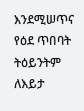እንደሚሠጥና የዕደ ጥበባት ትዕይንትም ለእይታ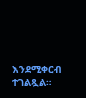እንደሚቀርብ ተገልጿል።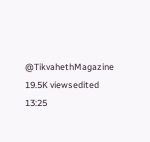@TikvahethMagazine 19.5K viewsedited 13:25